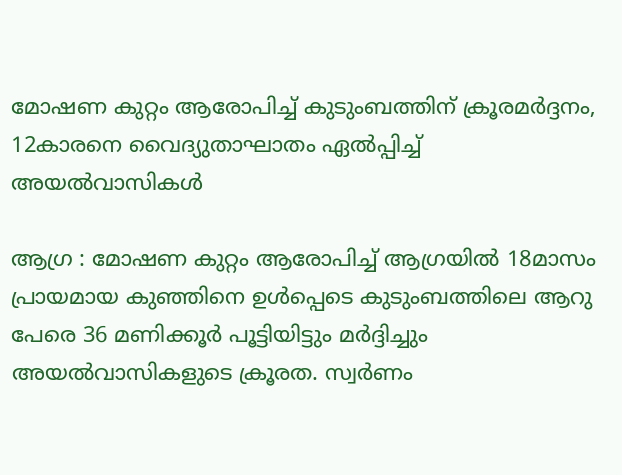മോഷണ കുറ്റം ആരോപിച്ച് കുടുംബത്തിന് ക്രൂരമര്‍ദ്ദനം, 12കാരനെ വൈദ്യുതാഘാതം ഏല്‍പ്പിച്ച് അയല്‍വാസികള്‍

ആഗ്ര : മോഷണ കുറ്റം ആരോപിച്ച് ആഗ്രയില്‍ 18മാസം പ്രായമായ കുഞ്ഞിനെ ഉള്‍പ്പെടെ കുടുംബത്തിലെ ആറു പേരെ 36 മണിക്കൂര്‍ പൂട്ടിയിട്ടും മര്‍ദ്ദിച്ചും അയല്‍വാസികളുടെ ക്രൂരത. സ്വര്‍ണം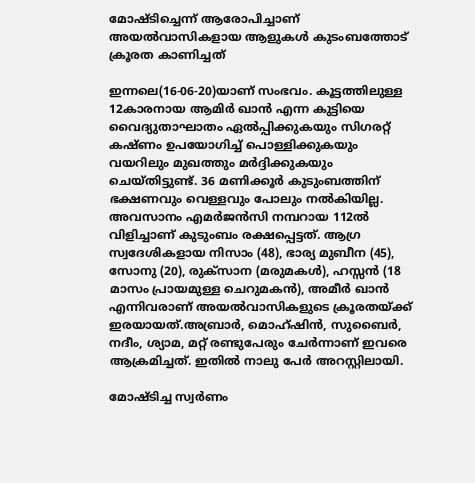മോഷ്ടിച്ചെന്ന് ആരോപിച്ചാണ് അയല്‍വാസികളായ ആളുകള്‍ കുടംബത്തോട് ക്രൂരത കാണിച്ചത്

ഇന്നലെ(16-06-20)യാണ് സംഭവം. കൂട്ടത്തിലുള്ള 12കാരനായ ആമിര്‍ ഖാന്‍ എന്ന കുട്ടിയെ വൈദ്യുതാഘാതം ഏല്‍പ്പിക്കുകയും സിഗരറ്റ് കഷ്ണം ഉപയോഗിച്ച് പൊള്ളിക്കുകയും വയറിലും മുഖത്തും മര്‍ദ്ദിക്കുകയും ചെയ്തിട്ടുണ്ട്. 36 മണിക്കൂര്‍ കുടുംബത്തിന് ഭക്ഷണവും വെള്ളവും പോലും നല്‍കിയില്ല. അവസാനം എമര്‍ജന്‍സി നമ്പറായ 112ല്‍ വിളിച്ചാണ് കുടുംബം രക്ഷപ്പെട്ടത്. ആഗ്ര സ്വദേശികളായ നിസാം (48), ഭാര്യ മുബീന (45), സോനു (20), രുക്‌സാന (മരുമകള്‍), ഹസ്സന്‍ (18 മാസം പ്രായമുള്ള ചെറുമകന്‍), അമീര്‍ ഖാന്‍ എന്നിവരാണ് അയല്‍വാസികളുടെ ക്രൂരതയ്ക്ക് ഇരയായത്.അബ്രാര്‍, മൊഹ്ഷിന്‍, സുബൈര്‍, നദീം, ശ്യാമ, മറ്റ് രണ്ടുപേരും ചേര്‍ന്നാണ് ഇവരെ ആക്രമിച്ചത്. ഇതില്‍ നാലു പേര്‍ അറസ്റ്റിലായി.

മോഷ്ടിച്ച സ്വര്‍ണം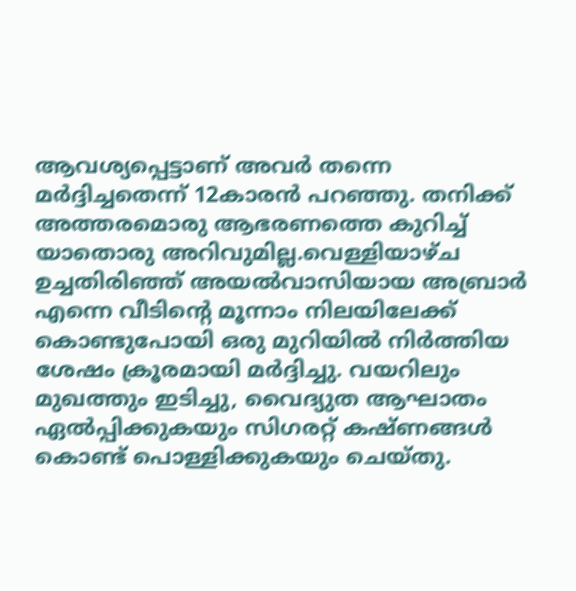ആവശ്യപ്പെട്ടാണ് അവര്‍ തന്നെ മര്‍ദ്ദിച്ചതെന്ന് 12കാരന്‍ പറഞ്ഞു. തനിക്ക് അത്തരമൊരു ആഭരണത്തെ കുറിച്ച് യാതൊരു അറിവുമില്ല.വെള്ളിയാഴ്ച ഉച്ചതിരിഞ്ഞ് അയല്‍വാസിയായ അബ്രാര്‍ എന്നെ വീടിന്റെ മൂന്നാം നിലയിലേക്ക് കൊണ്ടുപോയി ഒരു മുറിയില്‍ നിര്‍ത്തിയ ശേഷം ക്രൂരമായി മര്‍ദ്ദിച്ചു. വയറിലും മുഖത്തും ഇടിച്ചു, വൈദ്യുത ആഘാതം ഏല്‍പ്പിക്കുകയും സിഗരറ്റ് കഷ്ണങ്ങള്‍ കൊണ്ട് പൊള്ളിക്കുകയും ചെയ്തു.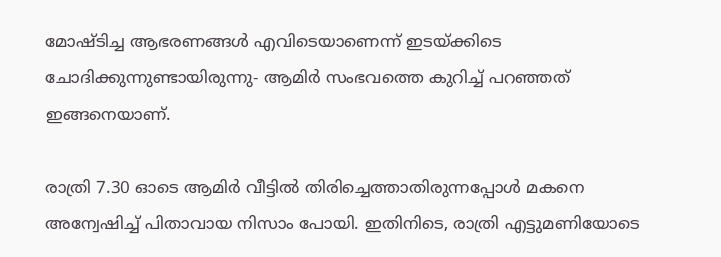മോഷ്ടിച്ച ആഭരണങ്ങള്‍ എവിടെയാണെന്ന് ഇടയ്ക്കിടെ ചോദിക്കുന്നുണ്ടായിരുന്നു- ആമിര്‍ സംഭവത്തെ കുറിച്ച് പറഞ്ഞത് ഇങ്ങനെയാണ്.

രാത്രി 7.30 ഓടെ ആമിര്‍ വീട്ടില്‍ തിരിച്ചെത്താതിരുന്നപ്പോള്‍ മകനെ അന്വേഷിച്ച് പിതാവായ നിസാം പോയി. ഇതിനിടെ, രാത്രി എട്ടുമണിയോടെ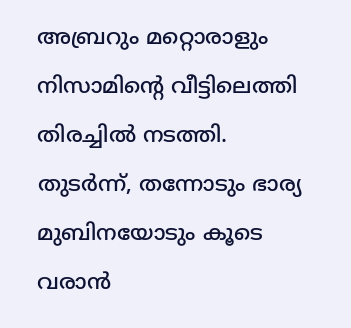അബ്രറും മറ്റൊരാളും നിസാമിന്റെ വീട്ടിലെത്തി തിരച്ചില്‍ നടത്തി. തുടര്‍ന്ന്, തന്നോടും ഭാര്യ മുബിനയോടും കൂടെ വരാന്‍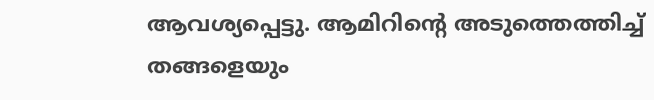ആവശ്യപ്പെട്ടു. ആമിറിന്റെ അടുത്തെത്തിച്ച് തങ്ങളെയും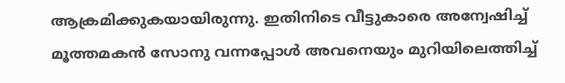ആക്രമിക്കുകയായിരുന്നു. ഇതിനിടെ വീട്ടുകാരെ അന്വേഷിച്ച് മൂത്തമകന്‍ സോനു വന്നപ്പോള്‍ അവനെയും മുറിയിലെത്തിച്ച്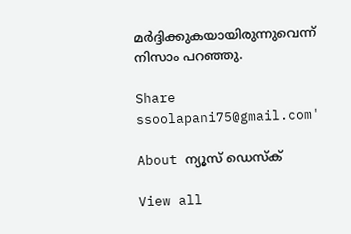മര്‍ദ്ദിക്കുകയായിരുന്നുവെന്ന് നിസാം പറഞ്ഞു.

Share
ssoolapani75@gmail.com'

About ന്യൂസ് ഡെസ്ക്

View all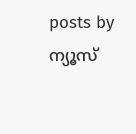posts by ന്യൂസ്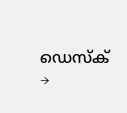ഡെസ്ക് →